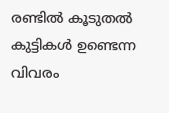രണ്ടില്‍ കൂടുതല്‍ കുട്ടികള്‍ ഉണ്ടെന്ന വിവരം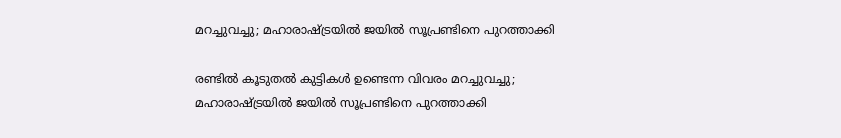മറച്ചുവച്ചു; മഹാരാഷ്ട്രയില്‍ ജയില്‍ സൂപ്രണ്ടിനെ പുറത്താക്കി

രണ്ടില്‍ കൂടുതല്‍ കുട്ടികള്‍ ഉണ്ടെന്ന വിവരം മറച്ചുവച്ചു; മഹാരാഷ്ട്രയില്‍ ജയില്‍ സൂപ്രണ്ടിനെ പുറത്താക്കി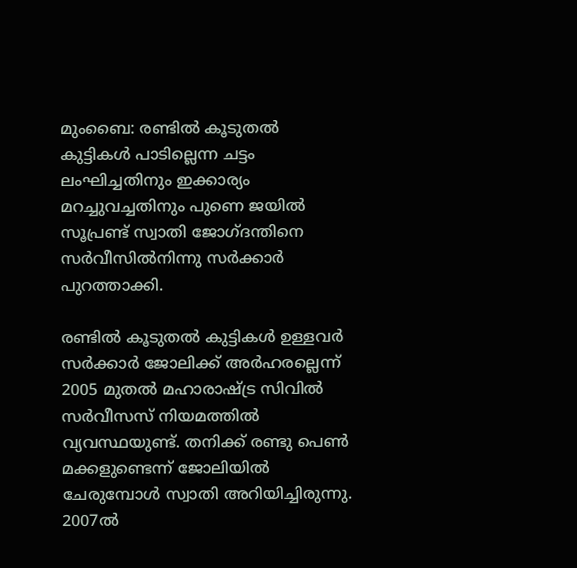മുംബൈ: രണ്ടില്‍ കൂടുതല്‍ കുട്ടികള്‍ പാടില്ലെന്ന ചട്ടം ലംഘിച്ചതിനും ഇക്കാര്യം മറച്ചുവച്ചതിനും പുണെ ജയില്‍ സൂപ്രണ്ട് സ്വാതി ജോഗ്ദന്തിനെ സര്‍വീസില്‍നിന്നു സര്‍ക്കാര്‍ പുറത്താക്കി.

രണ്ടില്‍ കൂടുതല്‍ കുട്ടികള്‍ ഉള്ളവര്‍ സര്‍ക്കാര്‍ ജോലിക്ക് അര്‍ഹരല്ലെന്ന് 2005 മുതല്‍ മഹാരാഷ്ട്ര സിവില്‍ സര്‍വീസസ് നിയമത്തില്‍ വ്യവസ്ഥയുണ്ട്. തനിക്ക് രണ്ടു പെണ്‍ മക്കളുണ്ടെന്ന് ജോലിയില്‍ ചേരുമ്പോള്‍ സ്വാതി അറിയിച്ചിരുന്നു. 2007ല്‍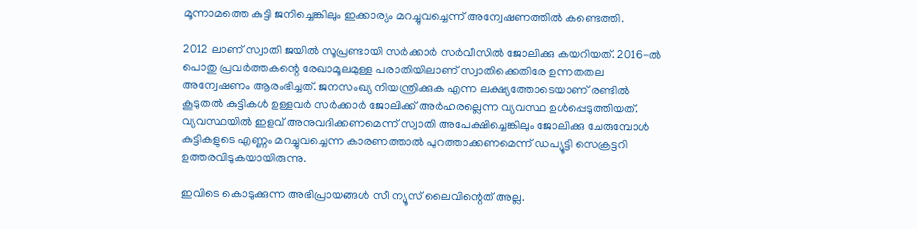മൂന്നാമത്തെ കുട്ടി ജനിച്ചെങ്കിലും ഇക്കാര്യം മറച്ചുവച്ചെന്ന് അന്വേഷണത്തില്‍ കണ്ടെത്തി.

2012 ലാണ് സ്വാതി ജയില്‍ സൂപ്രണ്ടായി സര്‍ക്കാര്‍ സര്‍വീസില്‍ ജോലിക്കു കയറിയത്. 2016-ല്‍ പൊതു പ്രവര്‍ത്തകന്റെ രേഖാമൂലമുള്ള പരാതിയിലാണ് സ്വാതിക്കെതിരേ ഉന്നതതല അന്വേഷണം ആരംഭിച്ചത്. ജനസംഖ്യ നിയന്ത്രിക്കുക എന്ന ലക്ഷ്യത്തോടെയാണ് രണ്ടില്‍ കൂടുതല്‍ കുട്ടികള്‍ ഉള്ളവര്‍ സര്‍ക്കാര്‍ ജോലിക്ക് അര്‍ഹരല്ലെന്ന വ്യവസ്ഥ ഉള്‍പ്പെടുത്തിയത്. വ്യവസ്ഥയില്‍ ഇളവ് അനുവദിക്കണമെന്ന് സ്വാതി അപേക്ഷിച്ചെങ്കിലും ജോലിക്കു ചേരുമ്പോള്‍ കുട്ടികളുടെ എണ്ണം മറച്ചുവച്ചെന്ന കാരണത്താല്‍ പുറത്താക്കണമെന്ന് ഡപ്യൂട്ടി സെക്രട്ടറി ഉത്തരവിടുകയായിരുന്നു.

ഇവിടെ കൊടുക്കുന്ന അഭിപ്രായങ്ങള്‍ സീ ന്യൂസ് ലൈവിന്റെത് അല്ല.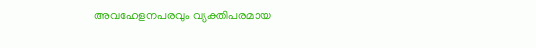അവഹേളനപരവും വ്യക്തിപരമായ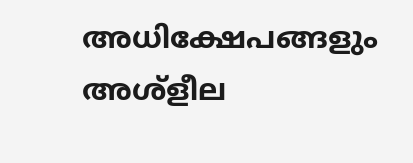അധിക്ഷേപങ്ങളും അശ്‌ളീല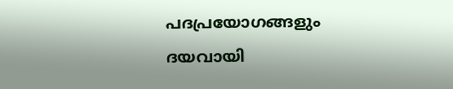പദപ്രയോഗങ്ങളും ദയവായി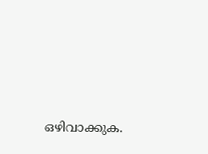ഒഴിവാക്കുക.